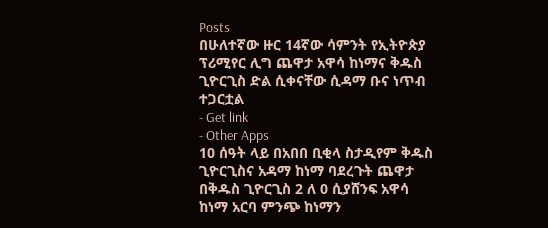Posts
በሁለተኛው ዙር 14ኛው ሳምንት የኢትዮጵያ ፕሪሚየር ሊግ ጨዋታ አዋሳ ከነማና ቅዱስ ጊዮርጊስ ድል ሲቀናቸው ሲዳማ ቡና ነጥብ ተጋርቷል
- Get link
- Other Apps
10 ሰዓት ላይ በአበበ ቢቂላ ስታዲየም ቅዱስ ጊዮርጊስና አዳማ ከነማ ባደረጉት ጨዋታ በቅዱስ ጊዮርጊስ 2 ለ 0 ሲያሸንፍ አዋሳ ከነማ አርባ ምንጭ ከነማን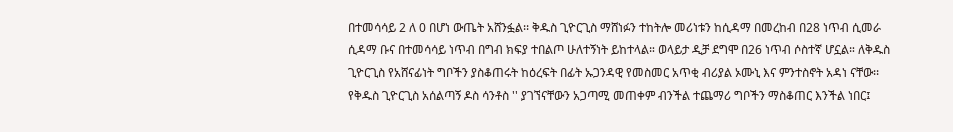በተመሳሳይ 2 ለ 0 በሆነ ውጤት አሸንፏል፡፡ ቅዱስ ጊዮርጊስ ማሸነፉን ተከትሎ መሪነቱን ከሲዳማ በመረከብ በ28 ነጥብ ሲመራ ሲዳማ ቡና በተመሳሳይ ነጥብ በግብ ክፍያ ተበልጦ ሁለተኝነት ይከተላል። ወላይታ ዲቻ ደግሞ በ26 ነጥብ ሶስተኛ ሆኗል። ለቅዱስ ጊዮርጊስ የአሸናፊነት ግቦችን ያስቆጠሩት ከዕረፍት በፊት ኡጋንዳዊ የመስመር አጥቂ ብሪያል ኦሙኒ እና ምንተስኖት አዳነ ናቸው፡፡ የቅዱስ ጊዮርጊስ አሰልጣኝ ዶስ ሳንቶስ '' ያገኘናቸውን አጋጣሚ መጠቀም ብንችል ተጨማሪ ግቦችን ማስቆጠር እንችል ነበር፤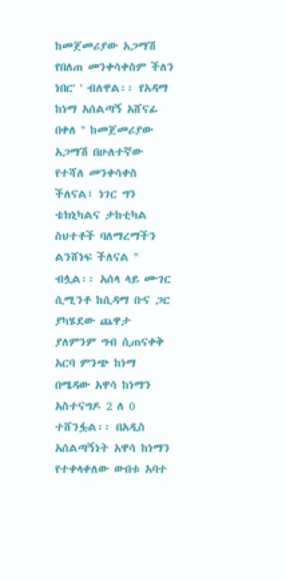ከመጀመሪያው አጋማሽ የበለጠ መንቀሳቀስም ችለን ነበር' ' ብለዋል፡፡ የአዳማ ከነማ አሰልጣኝ አሸናፊ በቀለ '' ከመጀመሪያው አጋማሽ በሁለተኛው የተሻለ መንቀሳቀስ ችለናል፣ ነገር ግን ቴክኒካልና ታከቲካል ስህተቶች ባለማረማችን ልንሸነፍ ችለናል '' ብሏል፡፡ አሰላ ላይ ሙገር ሲሚንቶ ከሲዳማ ቡና ጋር ያካሄደው ጨዋታ ያለምንም ግብ ሲጠናቀቅ አርባ ምንጭ ከነማ በሜዳው አዋሳ ከነማን አስተናግዶ 2 ለ 0 ተሸንፏል፡፡ በአዲስ አሰልጣኝነት አዋሳ ከነማን የተቀላቀለው ውበቱ አባተ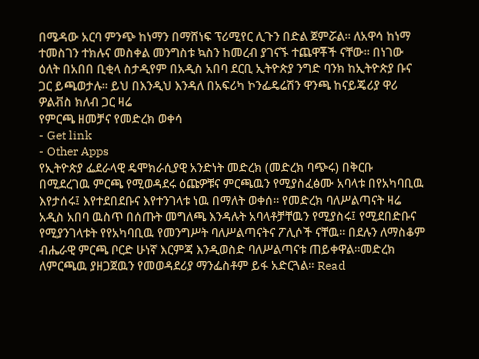በሜዳው አርባ ምንጭ ከነማን በማሸነፍ ፕሪሚየር ሊጉን በድል ጀምሯል፡፡ ለአዋሳ ከነማ ተመስገን ተክሉና መስቀል መንግስቱ ኳስን ከመረብ ያገናኙ ተጨዋቾች ናቸው፡፡ በነገው ዕለት በአበበ ቢቂላ ስታዲየም በአዲስ አበባ ደርቢ ኢትዮጵያ ንግድ ባንክ ከኢትዮጵያ ቡና ጋር ይጫወታሉ፡፡ ይህ በእንዲህ እንዳለ በአፍሪካ ኮንፌዴሬሽን ዋንጫ ከናይጄሪያ ዋሪ ዎልቭስ ክለብ ጋር ዛሬ
የምርጫ ዘመቻና የመድረክ ወቀሳ
- Get link
- Other Apps
የኢትዮጵያ ፌደራላዊ ዴሞክራሲያዊ አንድነት መድረክ (መድረክ ባጭሩ) በቅርቡ በሚደረገዉ ምርጫ የሚወዳደሩ ዕጩዎቹና ምርጫዉን የሚያስፈፅሙ አባላቱ በየአካባቢዉ እየታሰሩ፤ እየተደበደቡና እየተንገላቱ ነዉ በማለት ወቀሰ። የመድረክ ባለሥልጣናት ዛሬ አዲስ አበባ ዉስጥ በሰጡት መግለጫ እንዳሉት አባላቶቻቸዉን የሚያስሩ፤ የሚደበድቡና የሚያንገላቱት የየአካባቢዉ የመንግሥት ባለሥልጣናትና ፖሊሶች ናቸዉ። በደሉን ለማስቆም ብሔራዊ ምርጫ ቦርድ ሁነኛ እርምጃ እንዲወስድ ባለሥልጣናቱ ጠይቀዋል።መድረክ ለምርጫዉ ያዘጋጀዉን የመወዳደሪያ ማንፌስቶም ይፋ አድርጓል። Read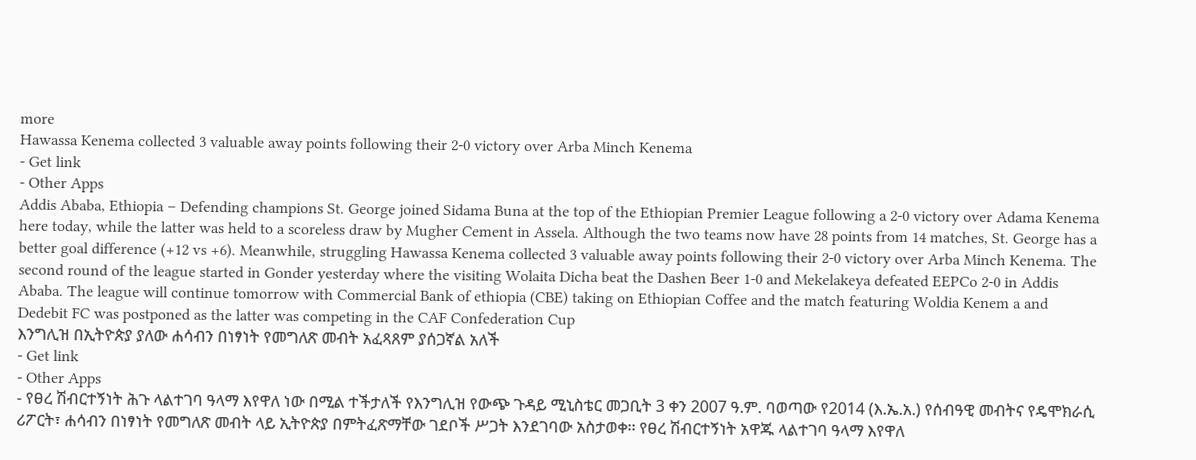more
Hawassa Kenema collected 3 valuable away points following their 2-0 victory over Arba Minch Kenema
- Get link
- Other Apps
Addis Ababa, Ethiopia – Defending champions St. George joined Sidama Buna at the top of the Ethiopian Premier League following a 2-0 victory over Adama Kenema here today, while the latter was held to a scoreless draw by Mugher Cement in Assela. Although the two teams now have 28 points from 14 matches, St. George has a better goal difference (+12 vs +6). Meanwhile, struggling Hawassa Kenema collected 3 valuable away points following their 2-0 victory over Arba Minch Kenema. The second round of the league started in Gonder yesterday where the visiting Wolaita Dicha beat the Dashen Beer 1-0 and Mekelakeya defeated EEPCo 2-0 in Addis Ababa. The league will continue tomorrow with Commercial Bank of ethiopia (CBE) taking on Ethiopian Coffee and the match featuring Woldia Kenem a and Dedebit FC was postponed as the latter was competing in the CAF Confederation Cup
እንግሊዝ በኢትዮጵያ ያለው ሐሳብን በነፃነት የመግለጽ መብት አፈጻጸም ያሰጋኛል አለች
- Get link
- Other Apps
- የፀረ ሽብርተኝነት ሕጉ ላልተገባ ዓላማ እየዋለ ነው በሚል ተችታለች የእንግሊዝ የውጭ ጉዳይ ሚኒስቴር መጋቢት 3 ቀን 2007 ዓ.ም. ባወጣው የ2014 (እ.ኤ.አ.) የሰብዓዊ መብትና የዴሞክራሲ ሪፖርት፣ ሐሳብን በነፃነት የመግለጽ መብት ላይ ኢትዮጵያ በምትፈጽማቸው ገደቦች ሥጋት እንደገባው አስታወቀ፡፡ የፀረ ሽብርተኝነት አዋጁ ላልተገባ ዓላማ እየዋለ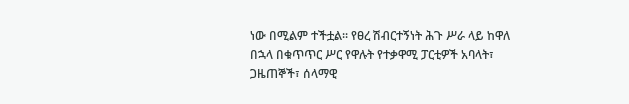ነው በሚልም ተችቷል፡፡ የፀረ ሽብርተኝነት ሕጉ ሥራ ላይ ከዋለ በኋላ በቁጥጥር ሥር የዋሉት የተቃዋሚ ፓርቲዎች አባላት፣ ጋዜጠኞች፣ ሰላማዊ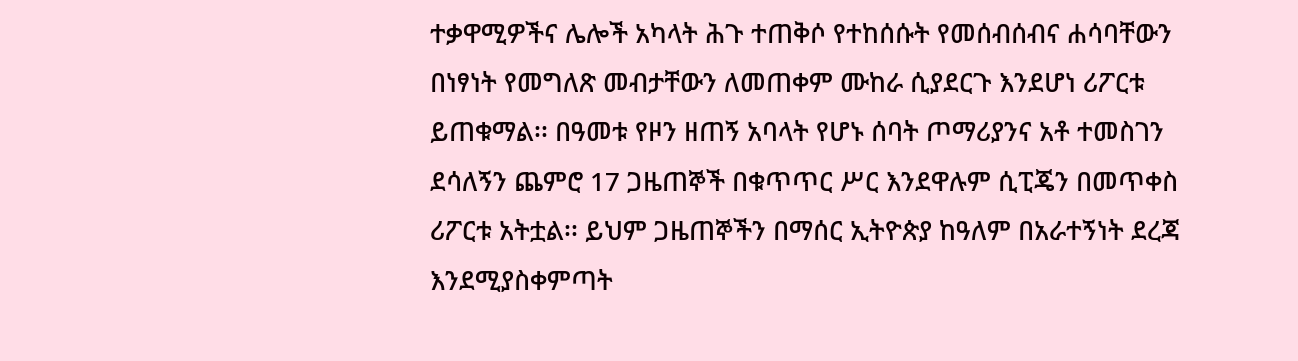ተቃዋሚዎችና ሌሎች አካላት ሕጉ ተጠቅሶ የተከሰሱት የመሰብሰብና ሐሳባቸውን በነፃነት የመግለጽ መብታቸውን ለመጠቀም ሙከራ ሲያደርጉ እንደሆነ ሪፖርቱ ይጠቁማል፡፡ በዓመቱ የዞን ዘጠኝ አባላት የሆኑ ሰባት ጦማሪያንና አቶ ተመስገን ደሳለኝን ጨምሮ 17 ጋዜጠኞች በቁጥጥር ሥር እንደዋሉም ሲፒጄን በመጥቀስ ሪፖርቱ አትቷል፡፡ ይህም ጋዜጠኞችን በማሰር ኢትዮጵያ ከዓለም በአራተኝነት ደረጃ እንደሚያስቀምጣት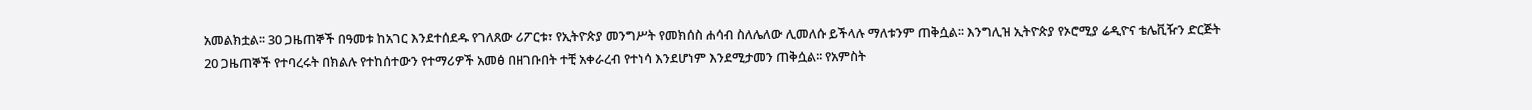አመልክቷል፡፡ 30 ጋዜጠኞች በዓመቱ ከአገር እንደተሰደዱ የገለጸው ሪፖርቱ፣ የኢትዮጵያ መንግሥት የመክሰስ ሐሳብ ስለሌለው ሊመለሱ ይችላሉ ማለቱንም ጠቅሷል፡፡ እንግሊዝ ኢትዮጵያ የኦሮሚያ ሬዲዮና ቴሌቪዥን ድርጅት 20 ጋዜጠኞች የተባረሩት በክልሉ የተከሰተውን የተማሪዎች አመፅ በዘገቡበት ተቺ አቀራረብ የተነሳ እንደሆነም እንደሚታመን ጠቅሷል፡፡ የአምስት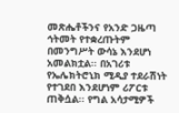መጽሔቶችንና የአንድ ጋዜጣ ኅትመት የተቋረጡትም በመንግሥት ውሳኔ እንደሆነ አመልክቷል፡፡ በአገሪቱ የኤሌክትሮኒክ ሚዲያ ተደራሽነት የተገደበ እንደሆነም ሪፖርቱ ጠቅሷል፡፡ የግል አሳታሚዎች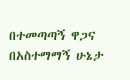በተመጣጣኝ ዋጋና በአስተማማኝ ሁኔታ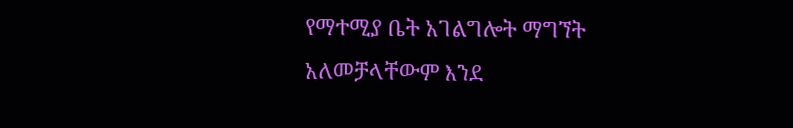የማተሚያ ቤት አገልግሎት ማግኘት አለመቻላቸውም እንደ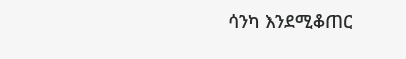ሳንካ እንደሚቆጠር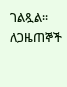ገልጿል፡፡ ለጋዜጠኞች